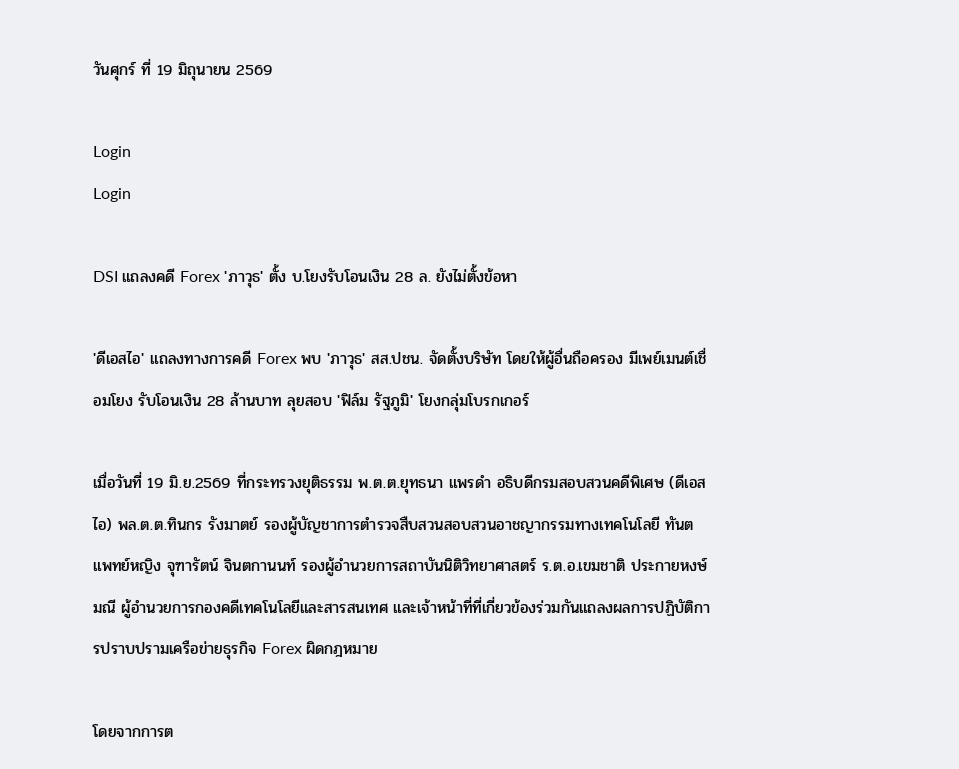วันศุกร์ ที่ 19 มิถุนายน 2569

Login
Login

DSI แถลงคดี Forex 'ภาวุธ' ตั้ง บ.โยงรับโอนเงิน 28 ล. ยังไม่ตั้งข้อหา

'ดีเอสไอ' แถลงทางการคดี Forex พบ 'ภาวุธ' สส.ปชน. จัดตั้งบริษัท โดยให้ผู้อื่นถือครอง มีเพย์เมนต์เชื่อมโยง รับโอนเงิน 28 ล้านบาท ลุยสอบ 'ฟิล์ม รัฐภูมิ' โยงกลุ่มโบรกเกอร์

เมื่อวันที่ 19 มิ.ย.2569 ที่กระทรวงยุติธรรม พ.ต.ต.ยุทธนา แพรดำ อธิบดีกรมสอบสวนคดีพิเศษ (ดีเอสไอ) พล.ต.ต.ทินกร รังมาตย์ รองผู้บัญชาการตำรวจสืบสวนสอบสวนอาชญากรรมทางเทคโนโลยี ทันตแพทย์หญิง จุฑารัตน์ จินตกานนท์ รองผู้อำนวยการสถาบันนิติวิทยาศาสตร์ ร.ต.อ.เขมชาติ ประกายหงษ์มณี ผู้อำนวยการกองคดีเทคโนโลยีและสารสนเทศ และเจ้าหน้าที่ที่เกี่ยวข้องร่วมกันแถลงผลการปฏิบัติการปราบปรามเครือข่ายธุรกิจ Forex ผิดกฎหมาย

โดยจากการต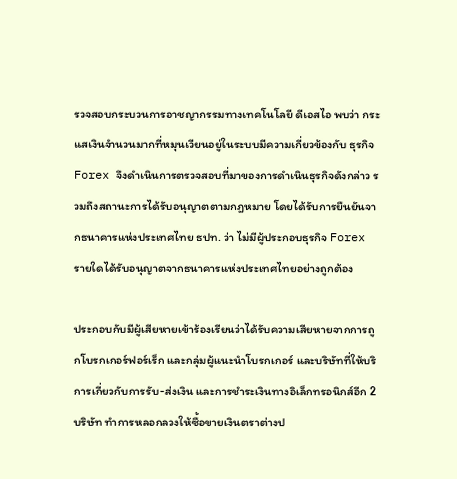รวจสอบกระบวนการอาชญากรรมทางเทคโนโลยี ดีเอสไอ พบว่า กระแสเงินจำนวนมากที่หมุนเวียนอยู่ในระบบมีความเกี่ยวข้องกับ ธุรกิจ Forex จึงดำเนินการตรวจสอบที่มาของการดำเนินธุรกิจดังกล่าว รวมถึงสถานะการได้รับอนุญาตตามกฎหมาย โดยได้รับการยืนยันจากธนาคารแห่งประเทศไทย ธปท. ว่า ไม่มีผู้ประกอบธุรกิจ Forex รายใดได้รับอนุญาตจากธนาคารแห่งประเทศไทยอย่างถูกต้อง

ประกอบกับมีผู้เสียหายเข้าร้องเรียนว่าได้รับความเสียหายจากการถูกโบรกเกอร์ฟอร์เร็ก และกลุ่มผู้แนะนำโบรกเกอร์ และบริษัทที่ให้บริการเกี่ยวกับการรับ-ส่งเงิน และการชำระเงินทางอิเล็กทรอนิกส์อีก 2 บริษัท ทำการหลอกลวงให้ซื้อขายเงินตราต่างป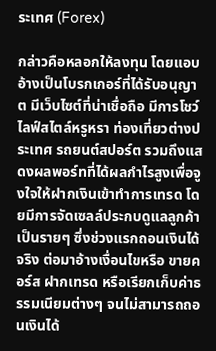ระเทศ (Forex)

กล่าวคือหลอกให้ลงทุน โดยแอบอ้างเป็นโบรกเกอร์ที่ได้รับอนุญาต มีเว็บไซต์ที่น่าเชื่อถือ มีการโชว์ไลฟ์สไตล์หรูหรา ท่องเที่ยวต่างประเทศ รถยนต์สปอร์ต รวมถึงแสดงผลพอร์ทที่ได้ผลกำไรสูงเพื่อจูงใจให้ฝากเงินเข้าทำการเทรด โดยมีการจัดเซลล์ประกบดูแลลูกค้าเป็นรายๆ ซึ่งช่วงแรกถอนเงินได้จริง ต่อมาอ้างเงื่อนไขหรือ ขายคอร์ส ฝากเทรด หรือเรียกเก็บค่าธรรมเนียมต่างๆ จนไม่สามารถถอนเงินได้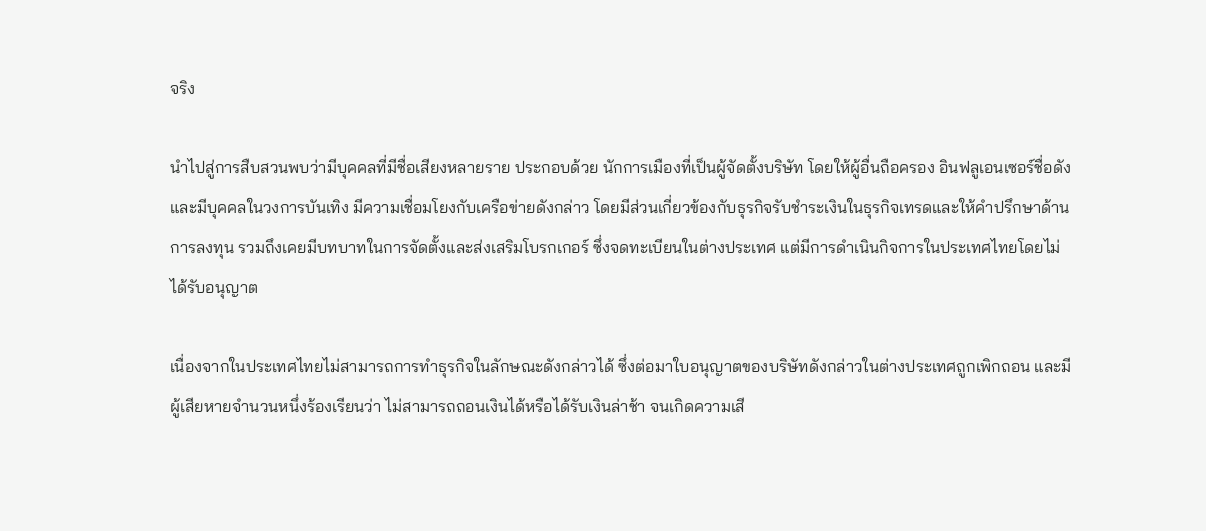จริง

นำไปสู่การสืบสวนพบว่ามีบุคคลที่มีชื่อเสียงหลายราย ประกอบด้วย นักการเมืองที่เป็นผู้จัดตั้งบริษัท โดยให้ผู้อื่นถือครอง อินฟลูเอนเซอร์ชื่อดัง และมีบุคคลในวงการบันเทิง มีความเชื่อมโยงกับเครือข่ายดังกล่าว โดยมีส่วนเกี่ยวข้องกับธุรกิจรับชำระเงินในธุรกิจเทรดและให้คำปรึกษาด้านการลงทุน รวมถึงเคยมีบทบาทในการจัดตั้งและส่งเสริมโบรกเกอร์ ซึ่งจดทะเบียนในต่างประเทศ แต่มีการดำเนินกิจการในประเทศไทยโดยไม่ได้รับอนุญาต

เนื่องจากในประเทศไทยไม่สามารถการทำธุรกิจในลักษณะดังกล่าวได้ ซึ่งต่อมาใบอนุญาตของบริษัทดังกล่าวในต่างประเทศถูกเพิกถอน และมีผู้เสียหายจำนวนหนึ่งร้องเรียนว่า ไม่สามารถถอนเงินได้หรือได้รับเงินล่าช้า จนเกิดความเสี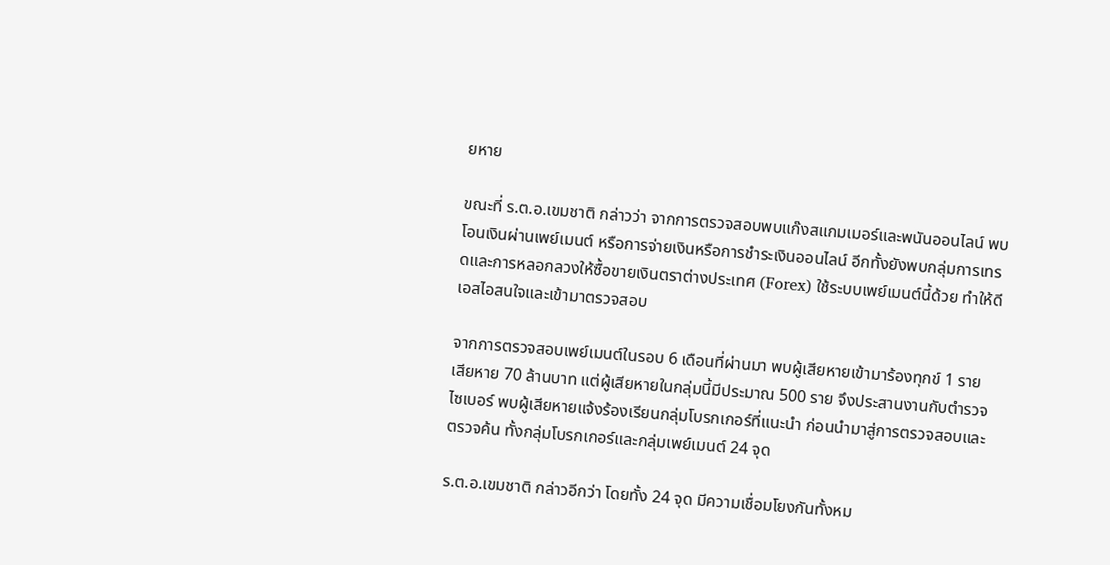ยหาย

ขณะที่ ร.ต.อ.เขมชาติ กล่าวว่า จากการตรวจสอบพบแก๊งสแกมเมอร์และพนันออนไลน์ พบโอนเงินผ่านเพย์เมนต์ หรือการจ่ายเงินหรือการชำระเงินออนไลน์ อีกทั้งยังพบกลุ่มการเทรดและการหลอกลวงให้ซื้อขายเงินตราต่างประเทศ (Forex) ใช้ระบบเพย์เมนต์นี้ด้วย ทำให้ดีเอสไอสนใจและเข้ามาตรวจสอบ

จากการตรวจสอบเพย์เมนต์ในรอบ 6 เดือนที่ผ่านมา พบผู้เสียหายเข้ามาร้องทุกข์ 1 ราย เสียหาย 70 ล้านบาท แต่ผู้เสียหายในกลุ่มนี้มีประมาณ 500 ราย จึงประสานงานกับตำรวจไซเบอร์ พบผู้เสียหายแจ้งร้องเรียนกลุ่มโบรกเกอร์ที่แนะนำ ก่อนนำมาสู่การตรวจสอบและตรวจค้น ทั้งกลุ่มโบรกเกอร์และกลุ่มเพย์เมนต์ 24 จุด

ร.ต.อ.เขมชาติ กล่าวอีกว่า โดยทั้ง 24 จุด มีความเชื่อมโยงกันทั้งหม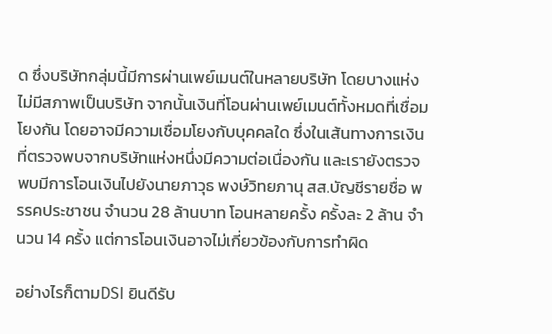ด ซึ่งบริษัทกลุ่มนี้มีการผ่านเพย์เมนต์ในหลายบริษัท โดยบางแห่งไม่มีสภาพเป็นบริษัท จากนั้นเงินที่โอนผ่านเพย์เมนต์ทั้งหมดที่เชื่อมโยงกัน โดยอาจมีความเชื่อมโยงกับบุคคลใด ซึ่งในเส้นทางการเงินที่ตรวจพบจากบริษัทแห่งหนึ่งมีความต่อเนื่องกัน และเรายังตรวจพบมีการโอนเงินไปยังนายภาวุธ พงษ์วิทยภานุ สส.บัญชีรายชื่อ พรรคประชาชน จำนวน 28 ล้านบาท โอนหลายครั้ง ครั้งละ 2 ล้าน จำนวน 14 ครั้ง แต่การโอนเงินอาจไม่เกี่ยวข้องกับการทำผิด

อย่างไรก็ตามDSI ยินดีรับ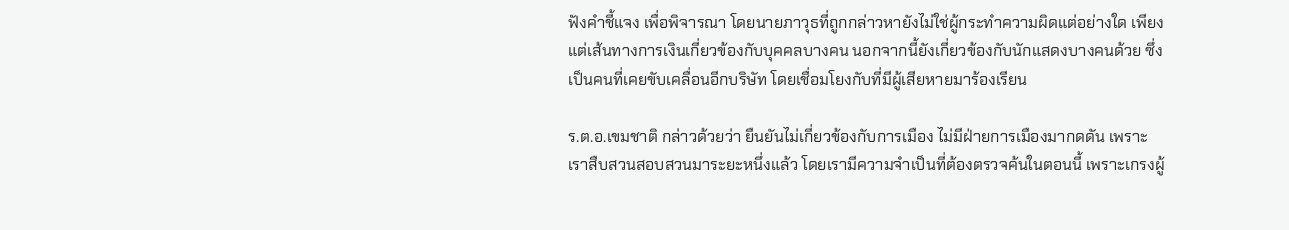ฟังคำชี้แจง เพื่อพิจารณา โดยนายภาวุธที่ถูกกล่าวหายังไม่ใช่ผู้กระทำความผิดแต่อย่างใด เพียงแต่เส้นทางการเงินเกี่ยวข้องกับบุคคลบางคน นอกจากนี้ยังเกี่ยวข้องกับนักแสดงบางคนด้วย ซึ่งเป็นคนที่เคยขับเคลื่อนอีกบริษัท โดยเชื่อมโยงกับที่มีผู้เสียหายมาร้องเรียน

ร.ต.อ.เขมชาติ กล่าวด้วยว่า ยืนยันไม่เกี่ยวข้องกับการเมือง ไม่มีฝ่ายการเมืองมากดดัน เพราะเราสืบสวนสอบสวนมาระยะหนึ่งแล้ว โดยเรามีความจำเป็นที่ต้องตรวจค้นในตอนนี้ เพราะเกรงผู้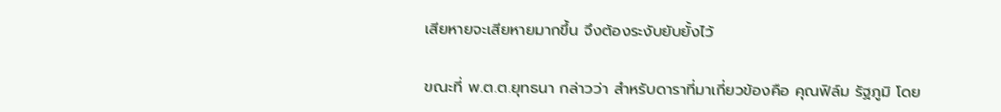เสียหายจะเสียหายมากขึ้น จึงต้องระงับยับยั้งไว้

ขณะที่ พ.ต.ต.ยุทธนา กล่าวว่า สำหรับดาราที่มาเกี่ยวข้องคือ คุณฟิล์ม รัฐภูมิ โดย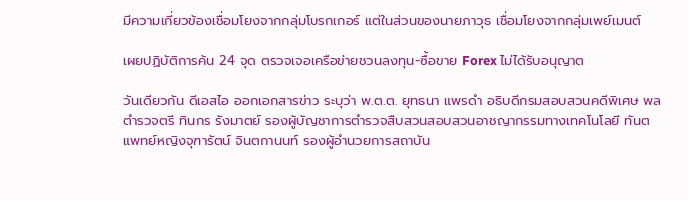มีความเกี่ยวข้องเชื่อมโยงจากกลุ่มโบรกเกอร์ แต่ในส่วนของนายภาวุธ เชื่อมโยงจากกลุ่มเพย์เมนต์

เผยปฏิบัติการค้น 24 จุด ตรวจเจอเครือข่ายชวนลงทุน-ซื้อขาย Forex ไม่ได้รับอนุญาต

วันเดียวกัน ดีเอสไอ ออกเอกสารข่าว ระบุว่า พ.ต.ต. ยุทธนา แพรดำ อธิบดีกรมสอบสวนคดีพิเศษ พลตำรวจตรี ทินกร รังมาตย์ รองผู้บัญชาการตำรวจสืบสวนสอบสวนอาชญากรรมทางเทคโนโลยี ทันตแพทย์หญิงจุฑารัตน์ จินตกานนท์ รองผู้อำนวยการสถาบัน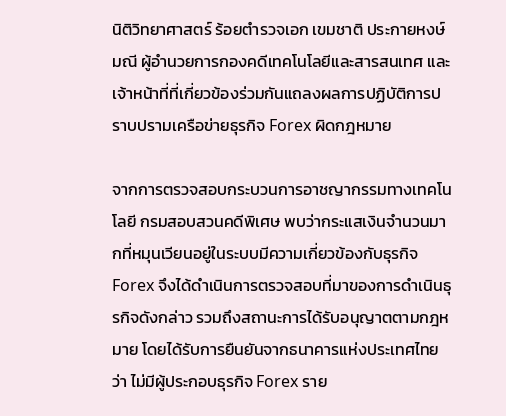นิติวิทยาศาสตร์ ร้อยตำรวจเอก เขมชาติ ประกายหงษ์มณี ผู้อำนวยการกองคดีเทคโนโลยีและสารสนเทศ และเจ้าหน้าที่ที่เกี่ยวข้องร่วมกันแถลงผลการปฏิบัติการปราบปรามเครือข่ายธุรกิจ Forex ผิดกฎหมาย

จากการตรวจสอบกระบวนการอาชญากรรมทางเทคโนโลยี กรมสอบสวนคดีพิเศษ พบว่ากระแสเงินจำนวนมากที่หมุนเวียนอยู่ในระบบมีความเกี่ยวข้องกับธุรกิจ Forex จึงได้ดำเนินการตรวจสอบที่มาของการดำเนินธุรกิจดังกล่าว รวมถึงสถานะการได้รับอนุญาตตามกฎหมาย โดยได้รับการยืนยันจากธนาคารแห่งประเทศไทยว่า ไม่มีผู้ประกอบธุรกิจ Forex ราย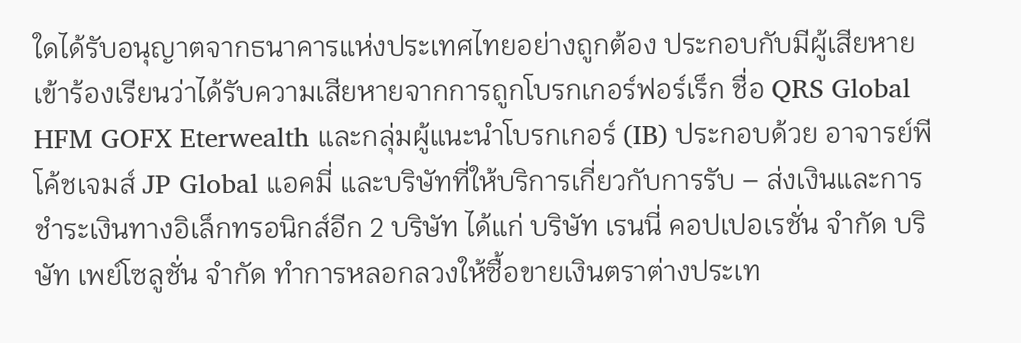ใดได้รับอนุญาตจากธนาคารแห่งประเทศไทยอย่างถูกต้อง ประกอบกับมีผู้เสียหายเข้าร้องเรียนว่าได้รับความเสียหายจากการถูกโบรกเกอร์ฟอร์เร็ก ชื่อ QRS Global HFM GOFX Eterwealth และกลุ่มผู้แนะนำโบรกเกอร์ (IB) ประกอบด้วย อาจารย์พี โค้ชเจมส์ JP Global แอคมี่ และบริษัทที่ให้บริการเกี่ยวกับการรับ – ส่งเงินและการชำระเงินทางอิเล็กทรอนิกส์อีก 2 บริษัท ได้แก่ บริษัท เรนนี่ คอปเปอเรชั่น จำกัด บริษัท เพย์โซลูชั่น จำกัด ทำการหลอกลวงให้ซื้อขายเงินตราต่างประเท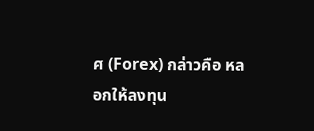ศ (Forex) กล่าวคือ หลอกให้ลงทุน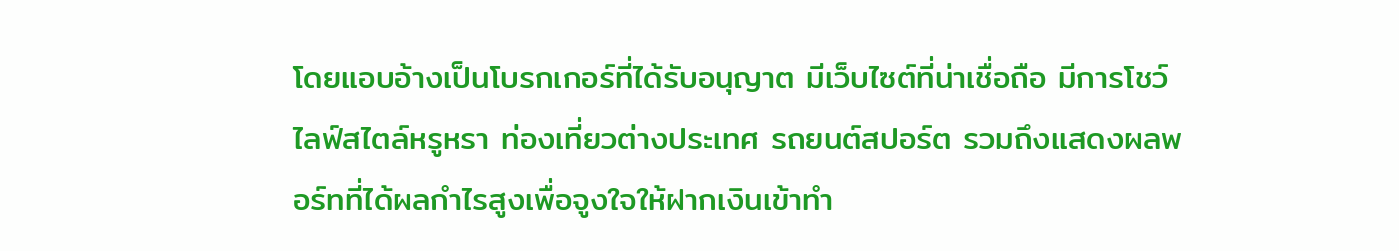โดยแอบอ้างเป็นโบรกเกอร์ที่ได้รับอนุญาต มีเว็บไซต์ที่น่าเชื่อถือ มีการโชว์ไลฟ์สไตล์หรูหรา ท่องเที่ยวต่างประเทศ รถยนต์สปอร์ต รวมถึงแสดงผลพอร์ทที่ได้ผลกำไรสูงเพื่อจูงใจให้ฝากเงินเข้าทำ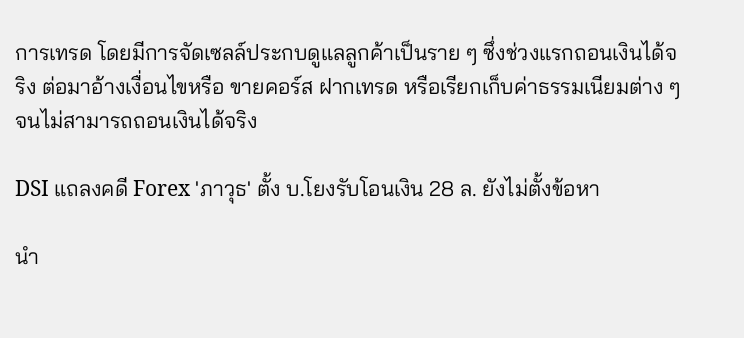การเทรด โดยมีการจัดเซลล์ประกบดูแลลูกค้าเป็นราย ๆ ซึ่งช่วงแรกถอนเงินได้จริง ต่อมาอ้างเงื่อนไขหรือ ขายคอร์ส ฝากเทรด หรือเรียกเก็บค่าธรรมเนียมต่าง ๆ จนไม่สามารถถอนเงินได้จริง

DSI แถลงคดี Forex 'ภาวุธ' ตั้ง บ.โยงรับโอนเงิน 28 ล. ยังไม่ตั้งข้อหา

นำ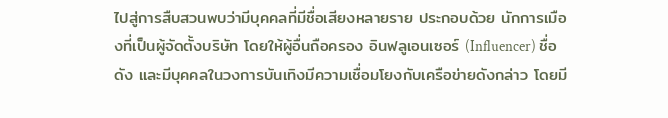ไปสู่การสืบสวนพบว่ามีบุคคลที่มีชื่อเสียงหลายราย ประกอบด้วย นักการเมืองที่เป็นผู้จัดตั้งบริษัท โดยให้ผู้อื่นถือครอง อินฟลูเอนเซอร์ (Influencer) ชื่อดัง และมีบุคคลในวงการบันเทิงมีความเชื่อมโยงกับเครือข่ายดังกล่าว โดยมี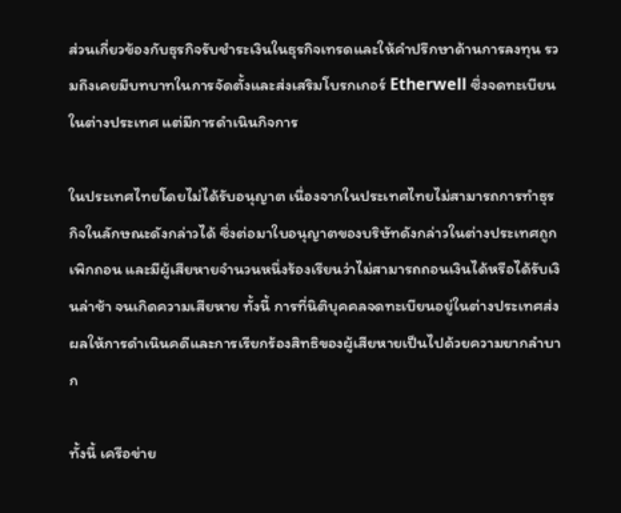ส่วนเกี่ยวข้องกับธุรกิจรับชำระเงินในธุรกิจเทรดและให้คำปรึกษาด้านการลงทุน รวมถึงเคยมีบทบาทในการจัดตั้งและส่งเสริมโบรกเกอร์ Etherwell ซึ่งจดทะเบียนในต่างประเทศ แต่มีการดำเนินกิจการ

ในประเทศไทยโดยไม่ได้รับอนุญาต เนื่องจากในประเทศไทยไม่สามารถการทำธุรกิจในลักษณะดังกล่าวได้ ซึ่งต่อมาใบอนุญาตของบริษัทดังกล่าวในต่างประเทศถูกเพิกถอน และมีผู้เสียหายจำนวนหนึ่งร้องเรียนว่าไม่สามารถถอนเงินได้หรือได้รับเงินล่าช้า จนเกิดความเสียหาย ทั้งนี้ การที่นิติบุคคลจดทะเบียนอยู่ในต่างประเทศส่งผลให้การดำเนินคดีและการเรียกร้องสิทธิของผู้เสียหายเป็นไปด้วยความยากลำบาก

ทั้งนี้ เครือข่าย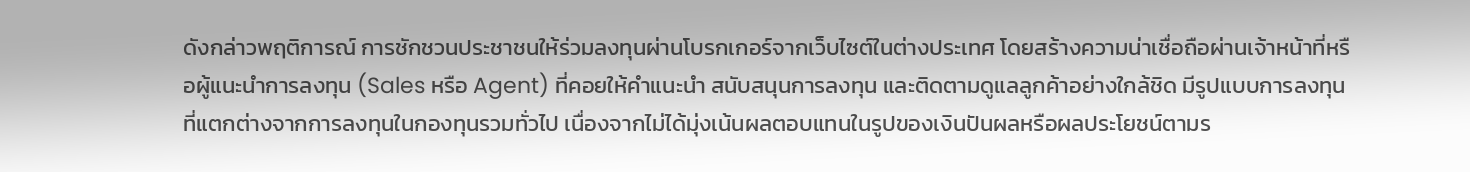ดังกล่าวพฤติการณ์ การชักชวนประชาชนให้ร่วมลงทุนผ่านโบรกเกอร์จากเว็บไซต์ในต่างประเทศ โดยสร้างความน่าเชื่อถือผ่านเจ้าหน้าที่หรือผู้แนะนำการลงทุน (Sales หรือ Agent) ที่คอยให้คำแนะนำ สนับสนุนการลงทุน และติดตามดูแลลูกค้าอย่างใกล้ชิด มีรูปแบบการลงทุนที่แตกต่างจากการลงทุนในกองทุนรวมทั่วไป เนื่องจากไม่ได้มุ่งเน้นผลตอบแทนในรูปของเงินปันผลหรือผลประโยชน์ตามร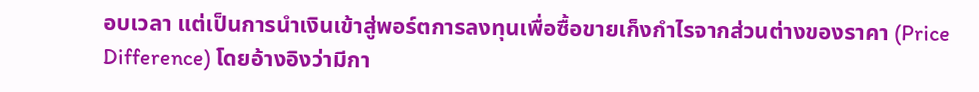อบเวลา แต่เป็นการนำเงินเข้าสู่พอร์ตการลงทุนเพื่อซื้อขายเก็งกำไรจากส่วนต่างของราคา (Price Difference) โดยอ้างอิงว่ามีกา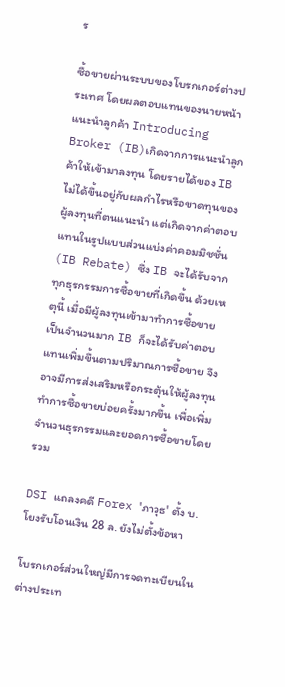ร

ซื้อขายผ่านระบบของโบรกเกอร์ต่างประเทศ โดยผลตอบแทนของนายหน้าแนะนำลูกค้า Introducing Broker (IB)เกิดจากการแนะนำลูกค้าให้เข้ามาลงทุน โดยรายได้ของ IB ไม่ได้ขึ้นอยู่กับผลกำไรหรือขาดทุนของผู้ลงทุนที่ตนแนะนำ แต่เกิดจากค่าตอบแทนในรูปแบบส่วนแบ่งค่าคอมมิชชั่น (IB Rebate) ซึ่ง IB จะได้รับจากทุกธุรกรรมการซื้อขายที่เกิดขึ้น ด้วยเหตุนี้ เมื่อมีผู้ลงทุนเข้ามาทำการซื้อขายเป็นจำนวนมาก IB ก็จะได้รับค่าตอบแทนเพิ่มขึ้นตามปริมาณการซื้อขาย จึงอาจมีการส่งเสริมหรือกระตุ้นให้ผู้ลงทุนทำการซื้อขายบ่อยครั้งมากขึ้น เพื่อเพิ่มจำนวนธุรกรรมและยอดการซื้อขายโดยรวม

DSI แถลงคดี Forex 'ภาวุธ' ตั้ง บ.โยงรับโอนเงิน 28 ล. ยังไม่ตั้งข้อหา

โบรกเกอร์ส่วนใหญ่มีการจดทะเบียนในต่างประเท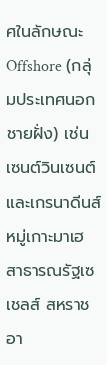ศในลักษณะ Offshore (กลุ่มประเทศนอกชายฝั่ง) เช่น เซนต์วินเซนต์และเกรนาดีนส์ หมู่เกาะมาเฮ สาธารณรัฐเซเชลส์ สหราชอา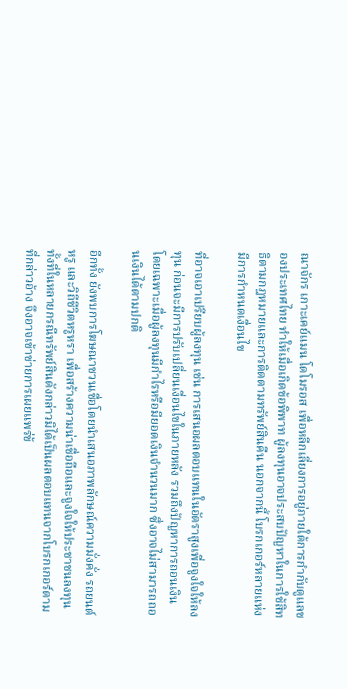ณาจักร เกาะเคย์แมน โดโมรอส เพื่อหลีกเลี่ยงการอยู่ภายใต้การกำกับดูแลของประเทศไทย ทำให้เมื่อเกิดข้อพิพาท ผู้ลงทุนอาจประสบปัญหาในการใช้สิทธิตามกฎหมายและการติดตามทรัพย์สินคืน นอกจากนี้ โบรกเกอร์หลายแห่งมีการกำหนดเงื่อนไข

ที่อาจเอาเปรียบผู้ลงทุน เช่น การเสนอผลตอบแทนในอัตราสูงเพื่อจูงใจให้ลงทุน ก่อนจะมีการปรับเปลี่ยนเงื่อนไขในภายหลัง รวมถึงปัญหาการถอนเงิน โดยเฉพาะเมื่อผู้ลงทุนมีกำไรหรือมียอดเงินจำนวนมาก ซึ่งอาจไม่สามารถถอนเงินได้ตามปกติ

อีกทั้ง ยังพบการโฆษณาชวนเชื่อโดยนำเสนอภาพลักษณ์ความมั่งคั่ง รถยนต์หรู และวิถีชีวิตหรูหรา เพื่อสร้างความน่าเชื่อถือและจูงใจให้ประชาชนลงทุน ทั้งที่ในหลายกรณีทรัพย์สินดังกล่าวมิได้เป็นผลตอบแทนจากโบรกเกอร์ตามที่กล่าวอ้าง จึงอาจเข้าข่ายการเผยแพร่ข้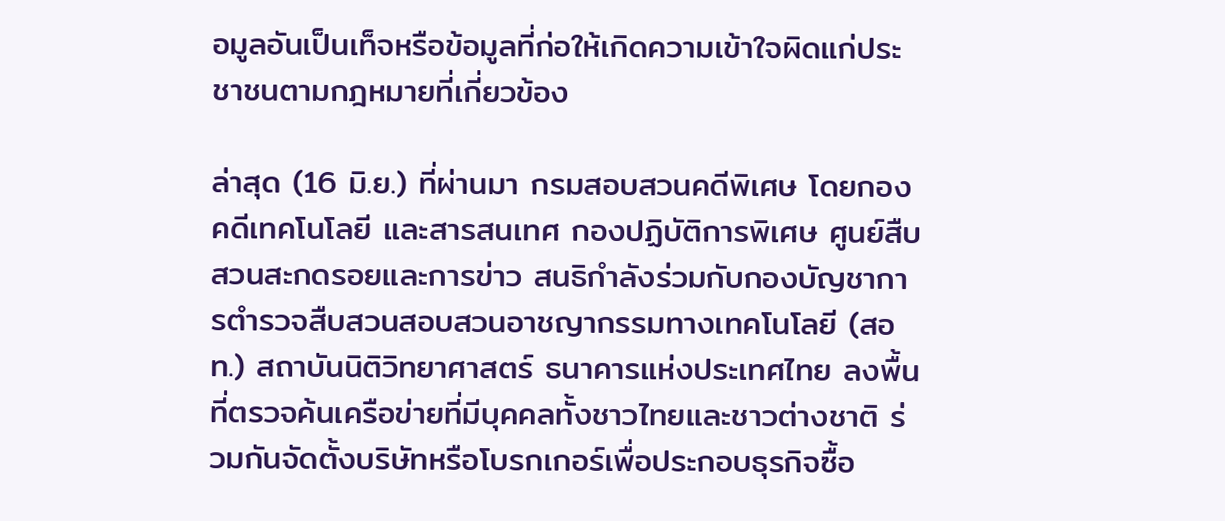อมูลอันเป็นเท็จหรือข้อมูลที่ก่อให้เกิดความเข้าใจผิดแก่ประชาชนตามกฎหมายที่เกี่ยวข้อง

ล่าสุด (16 มิ.ย.) ที่ผ่านมา กรมสอบสวนคดีพิเศษ โดยกองคดีเทคโนโลยี และสารสนเทศ กองปฏิบัติการพิเศษ ศูนย์สืบสวนสะกดรอยและการข่าว สนธิกำลังร่วมกับกองบัญชาการตำรวจสืบสวนสอบสวนอาชญากรรมทางเทคโนโลยี (สอท.) สถาบันนิติวิทยาศาสตร์ ธนาคารแห่งประเทศไทย ลงพื้นที่ตรวจค้นเครือข่ายที่มีบุคคลทั้งชาวไทยและชาวต่างชาติ ร่วมกันจัดตั้งบริษัทหรือโบรกเกอร์เพื่อประกอบธุรกิจซื้อ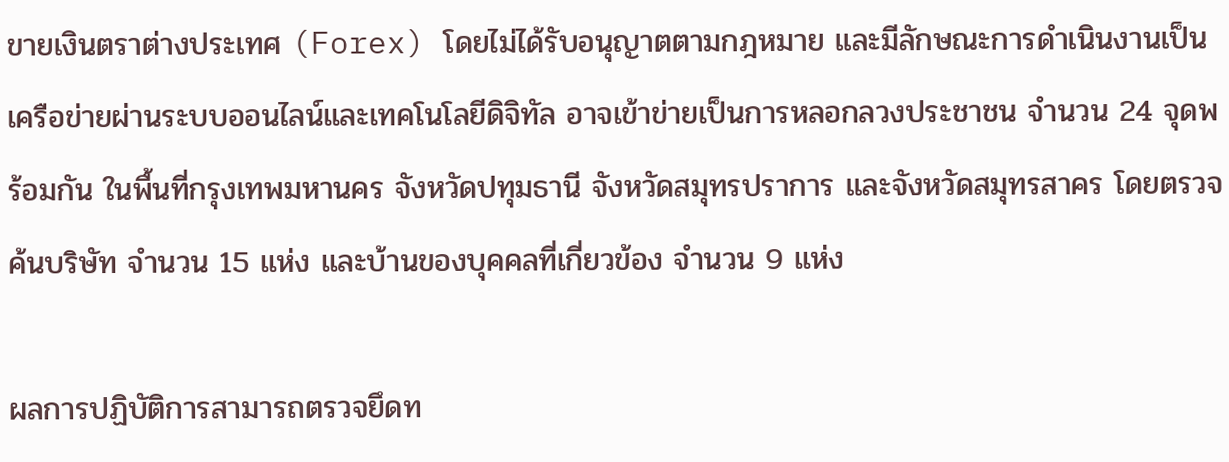ขายเงินตราต่างประเทศ (Forex) โดยไม่ได้รับอนุญาตตามกฎหมาย และมีลักษณะการดำเนินงานเป็นเครือข่ายผ่านระบบออนไลน์และเทคโนโลยีดิจิทัล อาจเข้าข่ายเป็นการหลอกลวงประชาชน จำนวน 24 จุดพร้อมกัน ในพื้นที่กรุงเทพมหานคร จังหวัดปทุมธานี จังหวัดสมุทรปราการ และจังหวัดสมุทรสาคร โดยตรวจค้นบริษัท จำนวน 15 แห่ง และบ้านของบุคคลที่เกี่ยวข้อง จำนวน 9 แห่ง

ผลการปฏิบัติการสามารถตรวจยึดท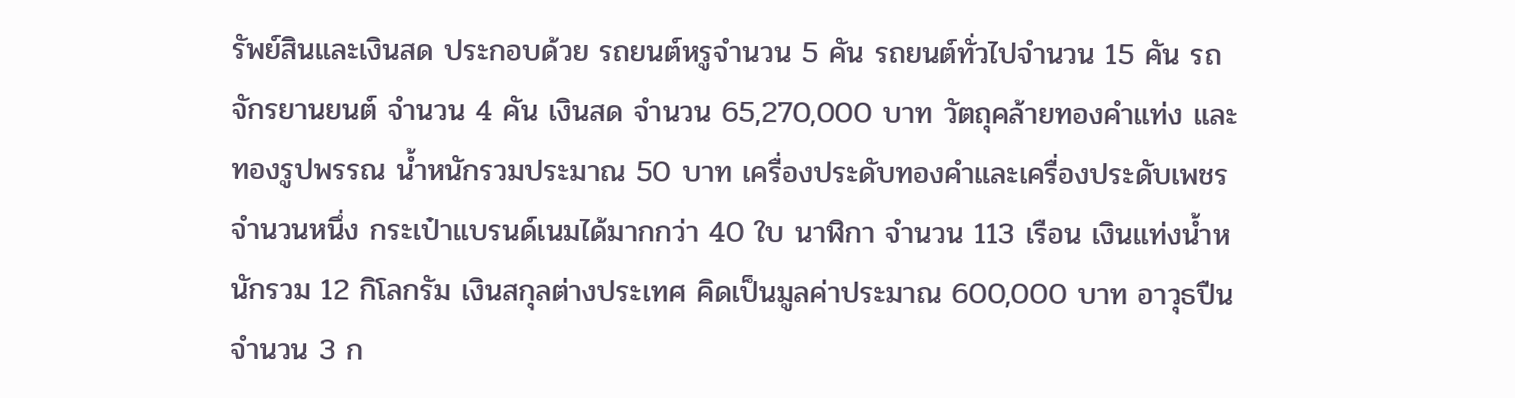รัพย์สินและเงินสด ประกอบด้วย รถยนต์หรูจำนวน 5 คัน รถยนต์ทั่วไปจำนวน 15 คัน รถจักรยานยนต์ จำนวน 4 คัน เงินสด จำนวน 65,270,000 บาท วัตถุคล้ายทองคำแท่ง และทองรูปพรรณ น้ำหนักรวมประมาณ 50 บาท เครื่องประดับทองคำและเครื่องประดับเพชรจำนวนหนึ่ง กระเป๋าแบรนด์เนมได้มากกว่า 40 ใบ นาฬิกา จำนวน 113 เรือน เงินแท่งน้ำหนักรวม 12 กิโลกรัม เงินสกุลต่างประเทศ คิดเป็นมูลค่าประมาณ 600,000 บาท อาวุธปืนจำนวน 3 ก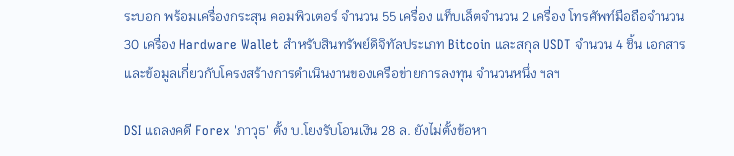ระบอก พร้อมเครื่องกระสุน คอมพิวเตอร์ จำนวน 55 เครื่อง แท็บเล็ตจำนวน 2 เครื่อง โทรศัพท์มือถือจำนวน 30 เครื่อง Hardware Wallet สำหรับสินทรัพย์ดิจิทัลประเภท Bitcoin และสกุล USDT จำนวน 4 ชิ้น เอกสารและข้อมูลเกี่ยวกับโครงสร้างการดำเนินงานของเครือข่ายการลงทุน จำนวนหนึ่ง ฯลฯ

DSI แถลงคดี Forex 'ภาวุธ' ตั้ง บ.โยงรับโอนเงิน 28 ล. ยังไม่ตั้งข้อหา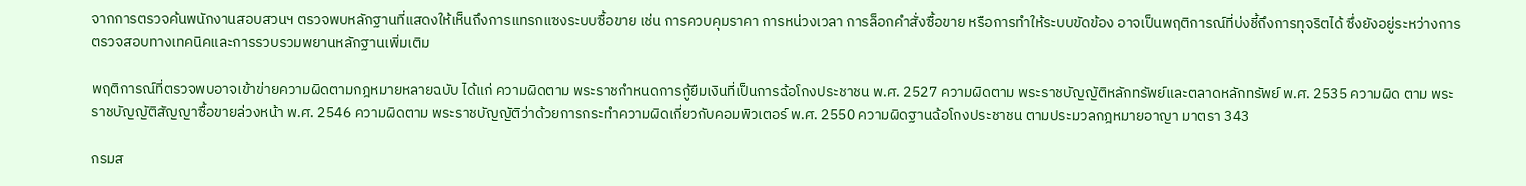จากการตรวจค้นพนักงานสอบสวนฯ ตรวจพบหลักฐานที่แสดงให้เห็นถึงการแทรกแซงระบบซื้อขาย เช่น การควบคุมราคา การหน่วงเวลา การล็อกคำสั่งซื้อขาย หรือการทำให้ระบบขัดข้อง อาจเป็นพฤติการณ์ที่บ่งชี้ถึงการทุจริตได้ ซึ่งยังอยู่ระหว่างการตรวจสอบทางเทคนิคและการรวบรวมพยานหลักฐานเพิ่มเติม

พฤติการณ์ที่ตรวจพบอาจเข้าข่ายความผิดตามกฎหมายหลายฉบับ ได้แก่ ความผิดตาม พระราชกำหนดการกู้ยืมเงินที่เป็นการฉ้อโกงประชาชน พ.ศ. 2527 ความผิดตาม พระราชบัญญัติหลักทรัพย์และตลาดหลักทรัพย์ พ.ศ. 2535 ความผิด ตาม พระราชบัญญัติสัญญาซื้อขายล่วงหน้า พ.ศ. 2546 ความผิดตาม พระราชบัญญัติว่าด้วยการกระทำความผิดเกี่ยวกับคอมพิวเตอร์ พ.ศ. 2550 ความผิดฐานฉ้อโกงประชาชน ตามประมวลกฎหมายอาญา มาตรา 343

กรมส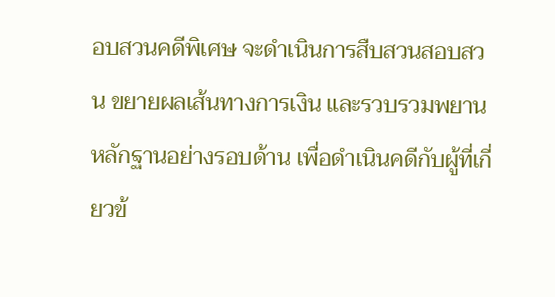อบสวนคดีพิเศษ จะดำเนินการสืบสวนสอบสวน ขยายผลเส้นทางการเงิน และรวบรวมพยานหลักฐานอย่างรอบด้าน เพื่อดำเนินคดีกับผู้ที่เกี่ยวข้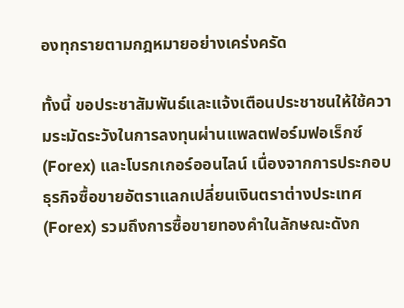องทุกรายตามกฎหมายอย่างเคร่งครัด

ทั้งนี้ ขอประชาสัมพันธ์และแจ้งเตือนประชาชนให้ใช้ความระมัดระวังในการลงทุนผ่านแพลตฟอร์มฟอเร็กซ์ (Forex) และโบรกเกอร์ออนไลน์ เนื่องจากการประกอบธุรกิจซื้อขายอัตราแลกเปลี่ยนเงินตราต่างประเทศ (Forex) รวมถึงการซื้อขายทองคำในลักษณะดังก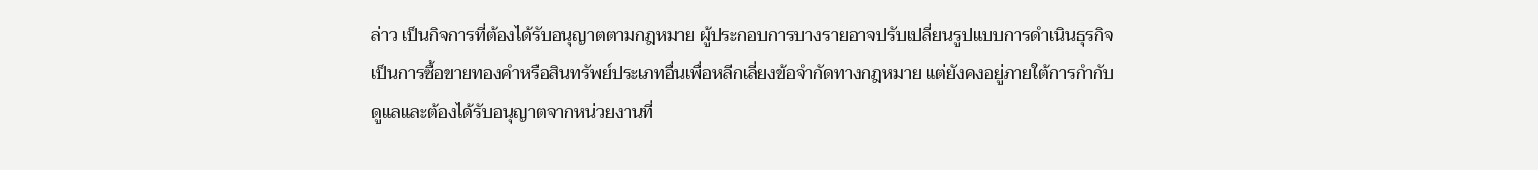ล่าว เป็นกิจการที่ต้องได้รับอนุญาตตามกฎหมาย ผู้ประกอบการบางรายอาจปรับเปลี่ยนรูปแบบการดำเนินธุรกิจเป็นการซื้อขายทองคำหรือสินทรัพย์ประเภทอื่นเพื่อหลีกเลี่ยงข้อจำกัดทางกฎหมาย แต่ยังคงอยู่ภายใต้การกำกับดูแลและต้องได้รับอนุญาตจากหน่วยงานที่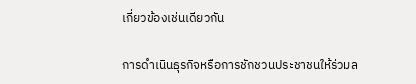เกี่ยวข้องเช่นเดียวกัน

การดำเนินธุรกิจหรือการชักชวนประชาชนให้ร่วมล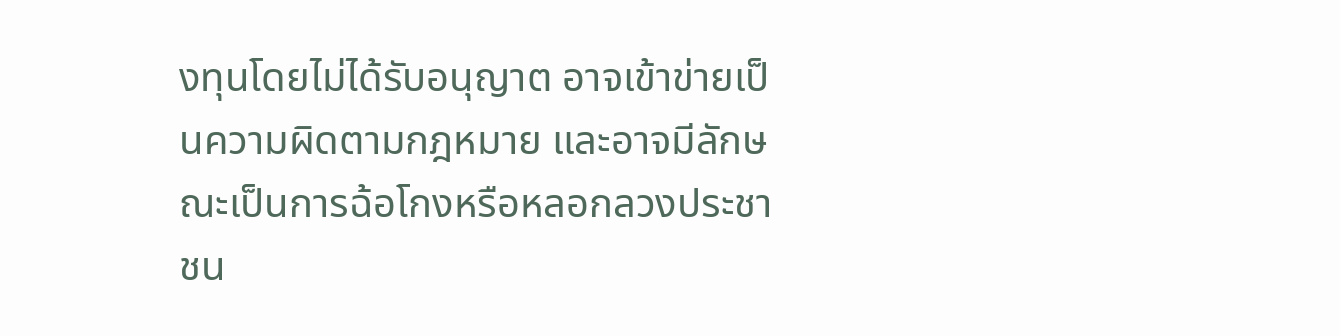งทุนโดยไม่ได้รับอนุญาต อาจเข้าข่ายเป็นความผิดตามกฎหมาย และอาจมีลักษณะเป็นการฉ้อโกงหรือหลอกลวงประชาชน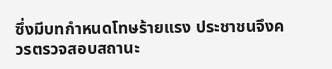ซึ่งมีบทกำหนดโทษร้ายแรง ประชาชนจึงควรตรวจสอบสถานะ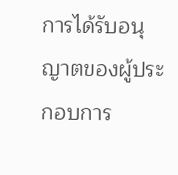การได้รับอนุญาตของผู้ประกอบการ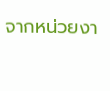จากหน่วยงา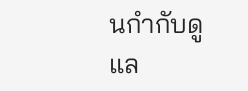นกำกับดูแล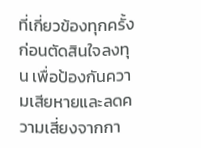ที่เกี่ยวข้องทุกครั้งก่อนตัดสินใจลงทุน เพื่อป้องกันความเสียหายและลดความเสี่ยงจากกา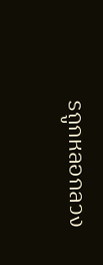รถูกหลอกลวง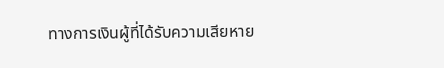ทางการเงินผู้ที่ได้รับความเสียหาย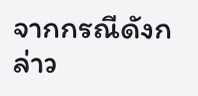จากกรณีดังกล่าว